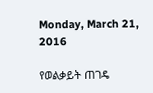Monday, March 21, 2016

የወልቃይት ጠገዴ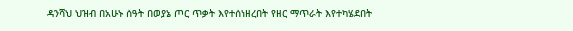ዳንሻህ ህዝብ በአሁኑ ሰዓት በወያኔ ጦር ጥቃት እየተሰነዘረበት የዘር ማጥራት እየተካሄደበት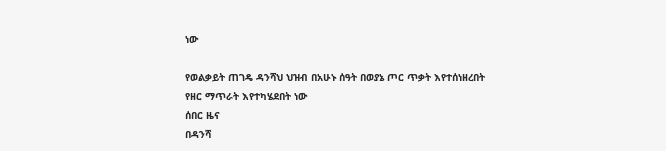ነው

የወልቃይት ጠገዴ ዳንሻህ ህዝብ በአሁኑ ሰዓት በወያኔ ጦር ጥቃት እየተሰነዘረበት የዘር ማጥራት እየተካሄደበት ነው
ሰበር ዜና
በዳንሻ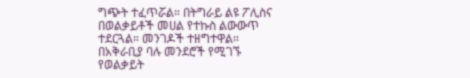ግጭት ተፈጥሯል። በትግራይ ልዩ ፖሊስና በወልቃይቶች መሀል የተኩስ ልውውጥ ተደርጓል። መንገዶች ተዘግተዋል። በአቅራቢያ ባሉ መንደሮች የሚገኙ የወልቃይት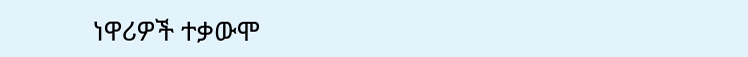ነዋሪዎች ተቃውሞ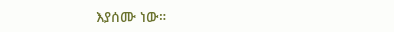እያሰሙ ነው።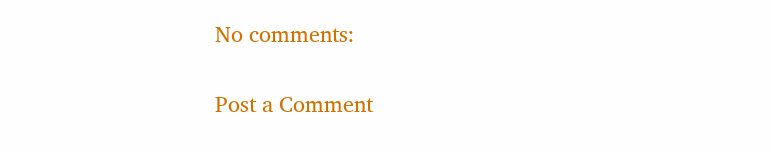No comments:

Post a Comment